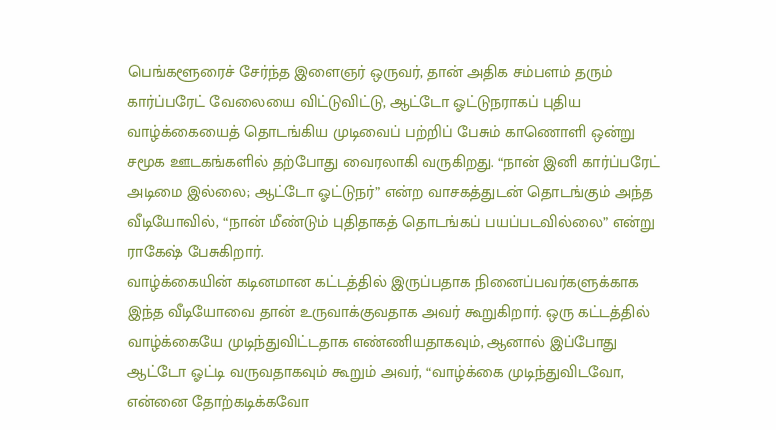பெங்களூரைச் சேர்ந்த இளைஞர் ஒருவர், தான் அதிக சம்பளம் தரும் கார்ப்பரேட் வேலையை விட்டுவிட்டு, ஆட்டோ ஓட்டுநராகப் புதிய வாழ்க்கையைத் தொடங்கிய முடிவைப் பற்றிப் பேசும் காணொளி ஒன்று சமூக ஊடகங்களில் தற்போது வைரலாகி வருகிறது. “நான் இனி கார்ப்பரேட் அடிமை இல்லை; ஆட்டோ ஓட்டுநர்” என்ற வாசகத்துடன் தொடங்கும் அந்த வீடியோவில், “நான் மீண்டும் புதிதாகத் தொடங்கப் பயப்படவில்லை” என்று ராகேஷ் பேசுகிறார்.
வாழ்க்கையின் கடினமான கட்டத்தில் இருப்பதாக நினைப்பவர்களுக்காக இந்த வீடியோவை தான் உருவாக்குவதாக அவர் கூறுகிறார். ஒரு கட்டத்தில் வாழ்க்கையே முடிந்துவிட்டதாக எண்ணியதாகவும், ஆனால் இப்போது ஆட்டோ ஓட்டி வருவதாகவும் கூறும் அவர், “வாழ்க்கை முடிந்துவிடவோ, என்னை தோற்கடிக்கவோ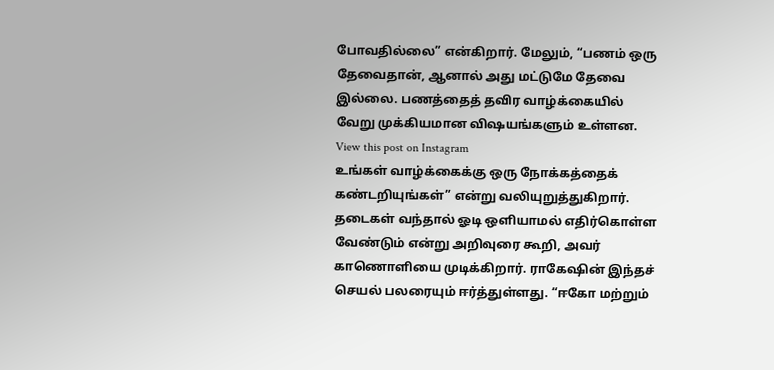போவதில்லை” என்கிறார். மேலும், “பணம் ஒரு தேவைதான், ஆனால் அது மட்டுமே தேவை இல்லை. பணத்தைத் தவிர வாழ்க்கையில் வேறு முக்கியமான விஷயங்களும் உள்ளன.
View this post on Instagram
உங்கள் வாழ்க்கைக்கு ஒரு நோக்கத்தைக் கண்டறியுங்கள்” என்று வலியுறுத்துகிறார். தடைகள் வந்தால் ஓடி ஒளியாமல் எதிர்கொள்ள வேண்டும் என்று அறிவுரை கூறி, அவர் காணொளியை முடிக்கிறார். ராகேஷின் இந்தச் செயல் பலரையும் ஈர்த்துள்ளது. “ஈகோ மற்றும்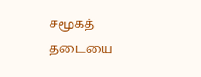சமூகத் தடையை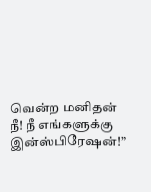வென்ற மனிதன் நீ! நீ எங்களுக்கு இன்ஸ்பிரேஷன்!”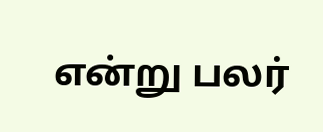என்று பலர்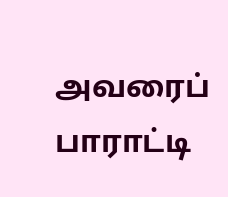அவரைப் பாராட்டி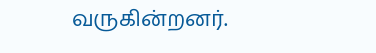வருகின்றனர்.